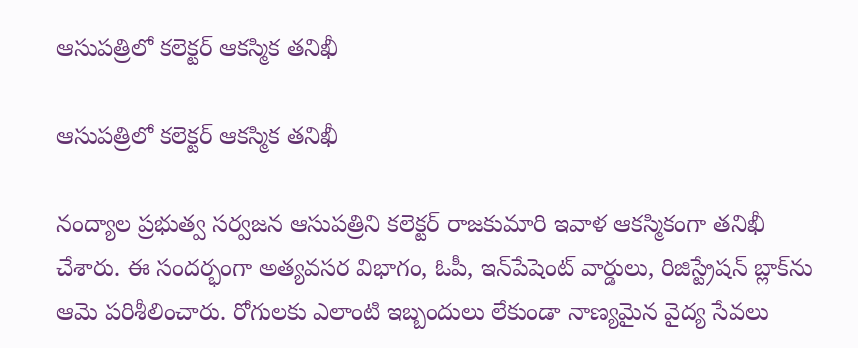ఆసుపత్రిలో కలెక్టర్ ఆకస్మిక తనిఖీ

ఆసుపత్రిలో కలెక్టర్ ఆకస్మిక తనిఖీ

నంద్యాల ప్రభుత్వ సర్వజన ఆసుపత్రిని కలెక్టర్ రాజకుమారి ఇవాళ ఆకస్మికంగా తనిఖీ చేశారు. ఈ సందర్భంగా అత్యవసర విభాగం, ఓపీ, ఇన్‌పేషెంట్ వార్డులు, రిజిస్ట్రేషన్ బ్లాక్‌ను ఆమె పరిశీలించారు. రోగులకు ఎలాంటి ఇబ్బందులు లేకుండా నాణ్యమైన వైద్య సేవలు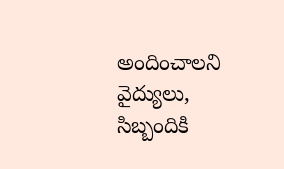అందించాలని వైద్యులు, సిబ్బందికి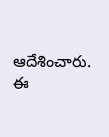ఆదేశించారు. ఈ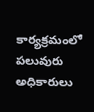కార్యక్రమంలో పలువురు అధికారులు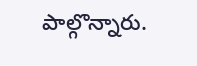పాల్గొన్నారు.